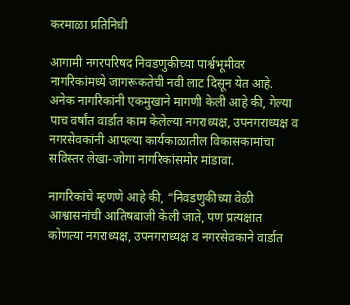करमाळा प्रतिनिधी

आगामी नगरपरिषद निवडणुकीच्या पार्श्वभूमीवर नागरिकांमध्ये जागरूकतेची नवी लाट दिसून येत आहे. अनेक नागरिकांनी एकमुखाने मागणी केली आहे की, गेल्या पाच वर्षांत वार्डात काम केलेल्या नगराध्यक्ष, उपनगराध्यक्ष व  नगरसेवकांनी आपल्या कार्यकाळातील विकासकामांचा सविस्तर लेखा-जोगा नागरिकांसमोर मांडावा.

नागरिकांचे म्हणणे आहे की, “निवडणुकीच्या वेळी आश्वासनांची आतिषबाजी केली जाते, पण प्रत्यक्षात कोणत्या नगराध्यक्ष, उपनगराध्यक्ष व नगरसेवकाने वार्डात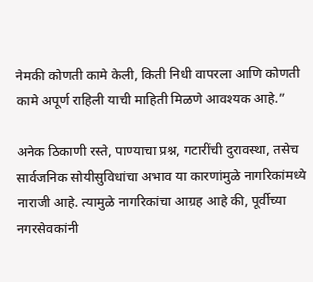नेमकी कोणती कामे केली, किती निधी वापरला आणि कोणती कामे अपूर्ण राहिली याची माहिती मिळणे आवश्यक आहे.”

अनेक ठिकाणी रस्ते, पाण्याचा प्रश्न, गटारींची दुरावस्था, तसेच सार्वजनिक सोयीसुविधांचा अभाव या कारणांमुळे नागरिकांमध्ये नाराजी आहे. त्यामुळे नागरिकांचा आग्रह आहे की, पूर्वीच्या नगरसेवकांनी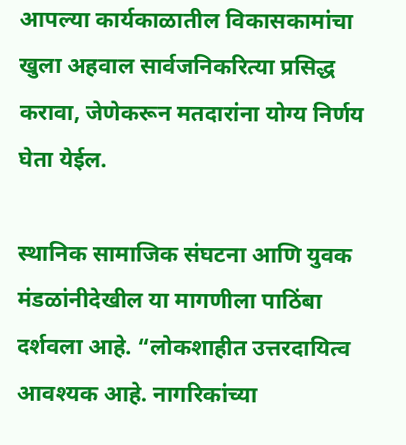आपल्या कार्यकाळातील विकासकामांचा खुला अहवाल सार्वजनिकरित्या प्रसिद्ध करावा, जेणेकरून मतदारांना योग्य निर्णय घेता येईल.

स्थानिक सामाजिक संघटना आणि युवक मंडळांनीदेखील या मागणीला पाठिंबा दर्शवला आहे. “लोकशाहीत उत्तरदायित्व आवश्यक आहे. नागरिकांच्या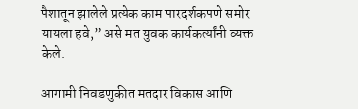पैशातून झालेले प्रत्येक काम पारदर्शकपणे समोर यायला हवे,” असे मत युवक कार्यकर्त्यांनी व्यक्त केले.

आगामी निवडणुकीत मतदार विकास आणि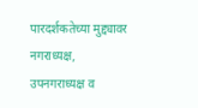पारदर्शकतेच्या मुद्द्यावर नगराध्यक्ष, उपनगराध्यक्ष व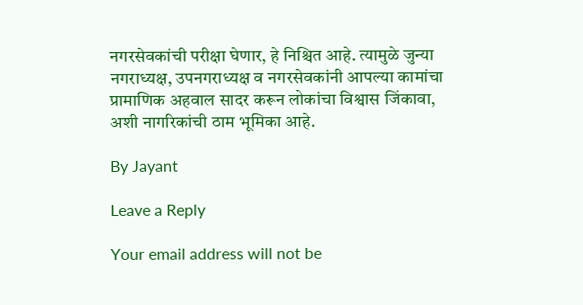नगरसेवकांची परीक्षा घेणार, हे निश्चित आहे. त्यामुळे जुन्या नगराध्यक्ष, उपनगराध्यक्ष व नगरसेवकांनी आपल्या कामांचा प्रामाणिक अहवाल सादर करून लोकांचा विश्वास जिंकावा, अशी नागरिकांची ठाम भूमिका आहे.

By Jayant

Leave a Reply

Your email address will not be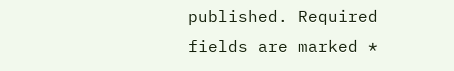published. Required fields are marked *